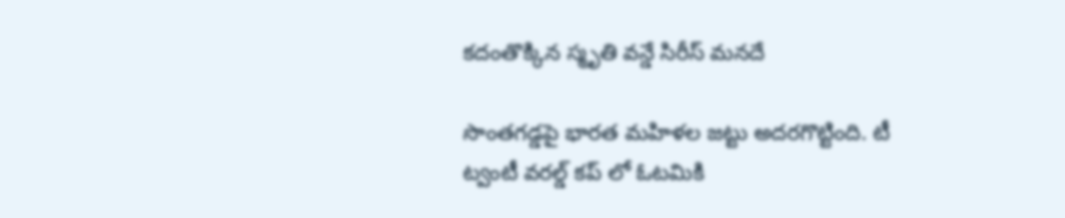కదంతొక్కిన స్మృతి వన్డే సిరీస్ మనదే

సొంతగడ్డపై భారత మహిళల జట్టు అదరగొట్టింది. టీ ట్వంటీ వరల్డ్ కప్ లో ఓటమికి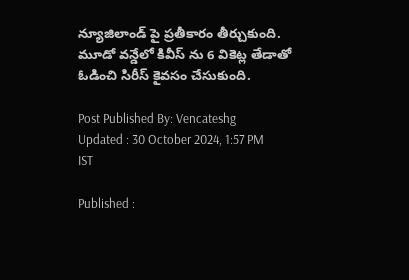న్యూజిలాండ్ పై ప్రతీకారం తీర్చుకుంది. మూడో వన్డేలో కివీస్ ను 6 వికెట్ల తేడాతో ఓడించి సిరీస్ కైవసం చేసుకుంది.

Post Published By: Vencateshg
Updated : 30 October 2024, 1:57 PM IST

Published :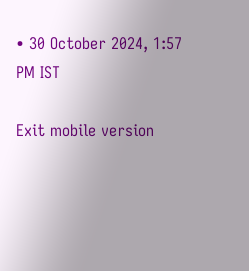• 30 October 2024, 1:57 PM IST

Exit mobile version